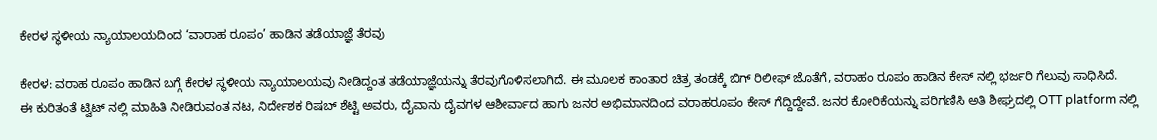ಕೇರಳ ಸ್ಥಳೀಯ ನ್ಯಾಯಾಲಯದಿಂದ ‘ವಾರಾಹ ರೂಪಂ’ ಹಾಡಿನ ತಡೆಯಾಜ್ಞೆ ತೆರವು

ಕೇರಳ: ವರಾಹ ರೂಪಂ ಹಾಡಿನ ಬಗ್ಗೆ ಕೇರಳ ಸ್ಥಳೀಯ ನ್ಯಾಯಾಲಯವು ನೀಡಿದ್ದಂತ ತಡೆಯಾಜ್ಞೆಯನ್ನು ತೆರವುಗೊಳಿಸಲಾಗಿದೆ. ಈ ಮೂಲಕ ಕಾಂತಾರ ಚಿತ್ರ ತಂಡಕ್ಕೆ ಬಿಗ್ ರಿಲೀಫ್ ಜೊತೆಗೆ, ವರಾಹಂ ರೂಪಂ ಹಾಡಿನ ಕೇಸ್ ನಲ್ಲಿ ಭರ್ಜರಿ ಗೆಲುವು ಸಾಧಿಸಿದೆ.
ಈ ಕುರಿತಂತೆ ಟ್ವಿಟ್ ನಲ್ಲಿ ಮಾಹಿತಿ ನೀಡಿರುವಂತ ನಟ, ನಿರ್ದೇಶಕ ರಿಷಬ್ ಶೆಟ್ಟಿ ಅವರು, ದೈವಾನು ದೈವಗಳ ಆಶೀರ್ವಾದ ಹಾಗು ಜನರ ಅಭಿಮಾನದಿಂದ ವರಾಹರೂಪಂ ಕೇಸ್ ಗೆದ್ದಿದ್ದೇವೆ. ಜನರ ಕೋರಿಕೆಯನ್ನು ಪರಿಗಣಿಸಿ ಅತಿ ಶೀಘ್ರದಲ್ಲಿ OTT platform ನಲ್ಲಿ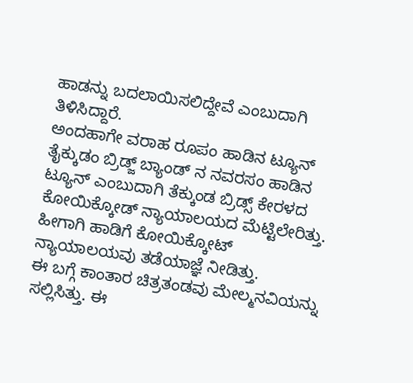ಹಾಡನ್ನು ಬದಲಾಯಿಸಲಿದ್ದೇವೆ ಎಂಬುದಾಗಿ ತಿಳಿಸಿದ್ದಾರೆ.
ಅಂದಹಾಗೇ ವರಾಹ ರೂಪಂ ಹಾಡಿನ ಟ್ಯೂನ್ ತೈಕ್ಕುಡಂ ಬ್ರಿಡ್ಜ್ ಬ್ಯಾಂಡ್ ನ ನವರಸಂ ಹಾಡಿನ ಟ್ಯೂನ್ ಎಂಬುದಾಗಿ ತೆಕ್ಕುಂಡ ಬ್ರಿಡ್ಸ್ ಕೇರಳದ ಕೋಯಿಕ್ಕೋಡ್ ನ್ಯಾಯಾಲಯದ ಮೆಟ್ಟಿಲೇರಿತ್ತು. ಹೀಗಾಗಿ ಹಾಡಿಗೆ ಕೋಯಿಕ್ಕೋಟ್ ನ್ಯಾಯಾಲಯವು ತಡೆಯಾಜ್ಞೆ ನೀಡಿತ್ತು.
ಈ ಬಗ್ಗೆ ಕಾಂತಾರ ಚಿತ್ರತಂಡವು ಮೇಲ್ಮನವಿಯನ್ನು ಸಲ್ಲಿಸಿತ್ತು. ಈ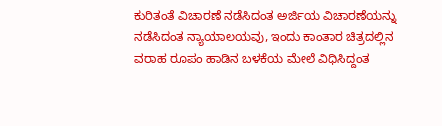ಕುರಿತಂತೆ ವಿಚಾರಣೆ ನಡೆಸಿದಂತ ಅರ್ಜಿಯ ವಿಚಾರಣೆಯನ್ನು ನಡೆಸಿದಂತ ನ್ಯಾಯಾಲಯವು, ಇಂದು ಕಾಂತಾರ ಚಿತ್ರದಲ್ಲಿನ ವರಾಹ ರೂಪಂ ಹಾಡಿನ ಬಳಕೆಯ ಮೇಲೆ ವಿಧಿಸಿದ್ದಂತ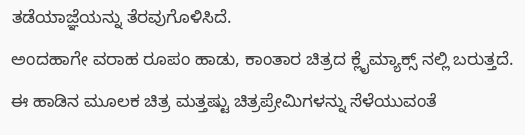ತಡೆಯಾಜ್ಞೆಯನ್ನು ತೆರವುಗೊಳಿಸಿದೆ.
ಅಂದಹಾಗೇ ವರಾಹ ರೂಪಂ ಹಾಡು, ಕಾಂತಾರ ಚಿತ್ರದ ಕ್ಲೈಮ್ಯಾಕ್ಸ್ ನಲ್ಲಿ ಬರುತ್ತದೆ. ಈ ಹಾಡಿನ ಮೂಲಕ ಚಿತ್ರ ಮತ್ತಷ್ಟು ಚಿತ್ರಪ್ರೇಮಿಗಳನ್ನು ಸೆಳೆಯುವಂತೆ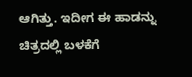ಆಗಿತ್ತು. ಇದೀಗ ಈ ಹಾಡನ್ನು ಚಿತ್ರದಲ್ಲಿ ಬಳಕೆಗೆ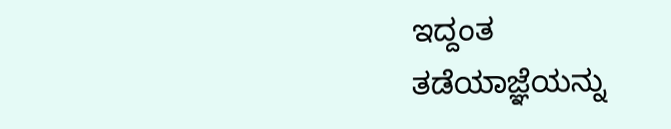ಇದ್ದಂತ ತಡೆಯಾಜ್ಞೆಯನ್ನು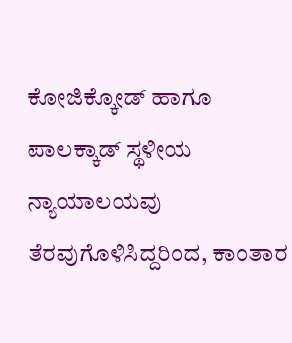ಕೋಜಿಕ್ಕೋಡ್ ಹಾಗೂ ಪಾಲಕ್ಕಾಡ್ ಸ್ಥಳೀಯ ನ್ಯಾಯಾಲಯವು ತೆರವುಗೊಳಿಸಿದ್ದರಿಂದ, ಕಾಂತಾರ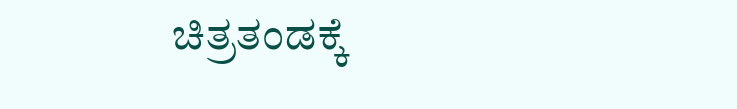ಚಿತ್ರತಂಡಕ್ಕೆ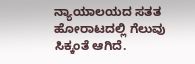ನ್ಯಾಯಾಲಯದ ಸತತ ಹೋರಾಟದಲ್ಲಿ ಗೆಲುವು ಸಿಕ್ಕಂತೆ ಆಗಿದೆ.